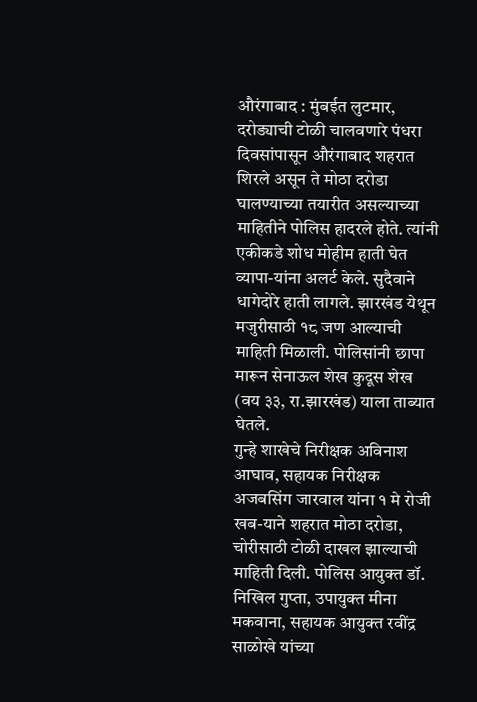औरंगाबाद : मुंबईत लुटमार, दरोड्याची टोळी चालवणारे पंधरा दिवसांपासून औरंगाबाद शहरात शिरले असून ते मोठा दरोडा घालण्याच्या तयारीत असल्याच्या माहितीने पोलिस हादरले होते. त्यांनी एकीकडे शोध मोहीम हाती घेत व्यापा-यांना अलर्ट केले. सुदैवाने धागेदोरे हाती लागले. झारखंड येथून मजुरीसाठी १८ जण आल्याची माहिती मिळाली. पोलिसांनी छापा मारून सेनाऊल शेख कुदूस शेख (वय ३३, रा.झारखंड) याला ताब्यात घेतले.
गुन्हे शाखेचे निरीक्षक अविनाश आघाव, सहायक निरीक्षक अजबसिंग जारवाल यांना १ मे रोजी खब-याने शहरात मोठा दरोडा, चोरीसाठी टोळी दाखल झाल्याची माहिती दिली. पोलिस आयुक्त डॉ. निखिल गुप्ता, उपायुक्त मीना मकवाना, सहायक आयुक्त रवींद्र साळोखे यांच्या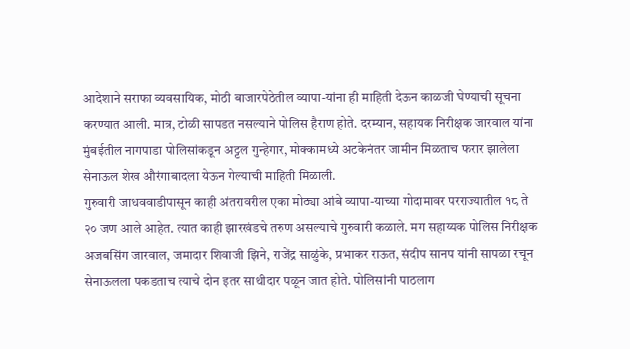आदेशाने सराफा व्यवसायिक, मोठी बाजारपेठेतील व्यापा-यांना ही माहिती देऊन काळजी घेण्याची सूचना करण्यात आली. मात्र, टोळी सापडत नसल्याने पोलिस हैराण होते. दरम्यान, सहायक निरीक्षक जारवाल यांना मुंबईतील नागपाडा पोलिसांकडून अट्टल गुन्हेगार, मोक्कामध्ये अटकेनंतर जामीन मिळताच फरार झालेला सेनाऊल शेख औरंगाबादला येऊन गेल्याची माहिती मिळाली.
गुरुवारी जाधववाडीपासून काही अंतरावरील एका मोठ्या आंबे व्यापा-याच्या गोदामावर परराज्यातील १८ ते २० जण आले आहेत. त्यात काही झारखंडचे तरुण असल्याचे गुरुवारी कळाले. मग सहाय्यक पोलिस निरीक्षक अजबसिंग जारवाल, जमादार शिवाजी झिने, राजेंद्र साळुंके, प्रभाकर राऊत, संदीप सानप यांनी सापळा रचून सेनाऊलला पकडताच त्याचे दोन इतर साथीदार पळून जात होते. पोलिसांनी पाठलाग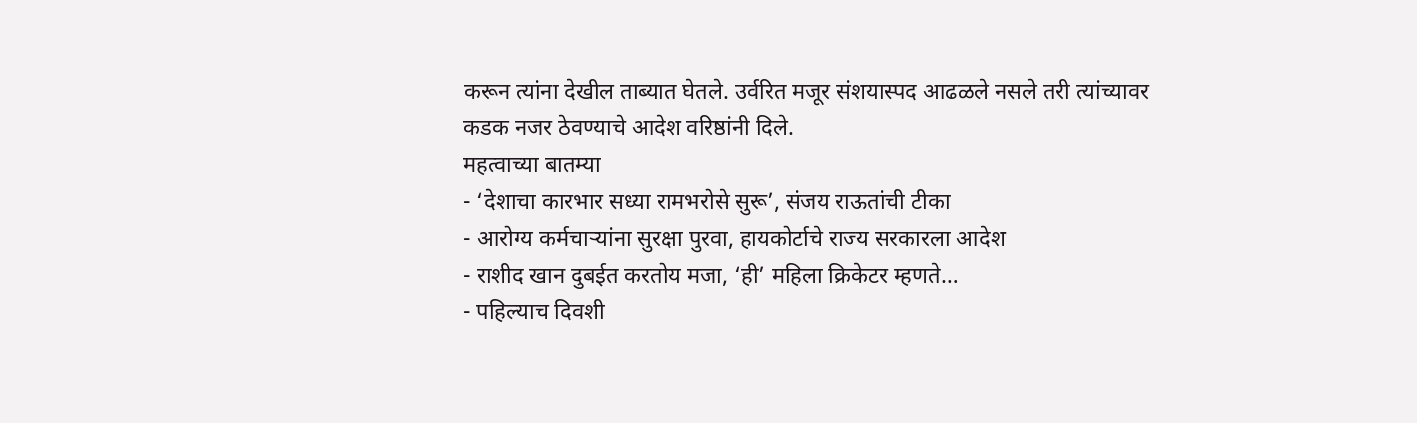करून त्यांना देखील ताब्यात घेतले. उर्वरित मजूर संशयास्पद आढळले नसले तरी त्यांच्यावर कडक नजर ठेवण्याचे आदेश वरिष्ठांनी दिले.
महत्वाच्या बातम्या
- ‘देशाचा कारभार सध्या रामभरोसे सुरू’, संजय राऊतांची टीका
- आरोग्य कर्मचाऱ्यांना सुरक्षा पुरवा, हायकोर्टाचे राज्य सरकारला आदेश
- राशीद खान दुबईत करतोय मजा, ‘ही’ महिला क्रिकेटर म्हणते…
- पहिल्याच दिवशी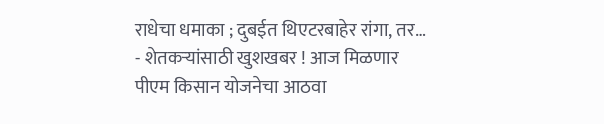राधेचा धमाका ; दुबईत थिएटरबाहेर रांगा, तर…
- शेतकऱ्यांसाठी खुशखबर ! आज मिळणार पीएम किसान योजनेचा आठवा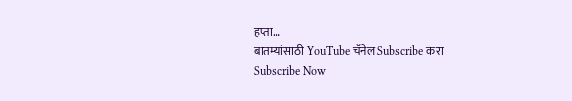हप्ता…
बातम्यांसाठी YouTube चॅनेल Subscribe करा
Subscribe Now